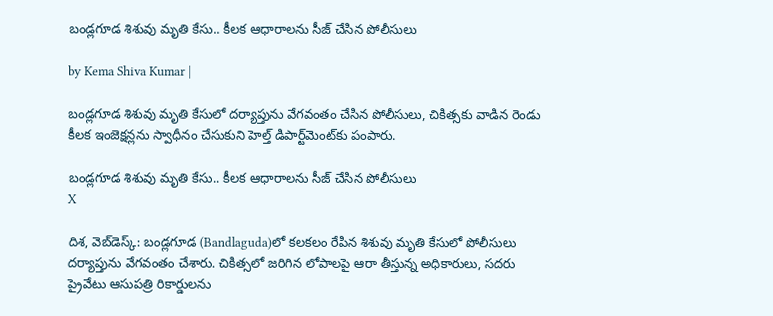బండ్లగూడ శిశువు మృతి కేసు.. కీలక ఆధారాలను సీజ్ చేసిన పోలీసులు

by Kema Shiva Kumar |

బండ్లగూడ శిశువు మృతి కేసులో దర్యాప్తును వేగవంతం చేసిన పోలీసులు, చికిత్సకు వాడిన రెండు కీలక ఇంజెక్షన్లను స్వాధీనం చేసుకుని హెల్త్ డిపార్ట్‌మెంట్‌కు పంపారు.

బండ్లగూడ శిశువు మృతి కేసు.. కీలక ఆధారాలను సీజ్ చేసిన పోలీసులు
X

దిశ, వెబ్‌‌డెస్క్: బండ్లగూడ (Bandlaguda)లో కలకలం రేపిన శిశువు మృతి కేసులో పోలీసులు దర్యాప్తును వేగవంతం చేశారు. చికిత్సలో జరిగిన లోపాలపై ఆరా తీస్తున్న అధికారులు, సదరు ప్రైవేటు ఆసుపత్రి రికార్డులను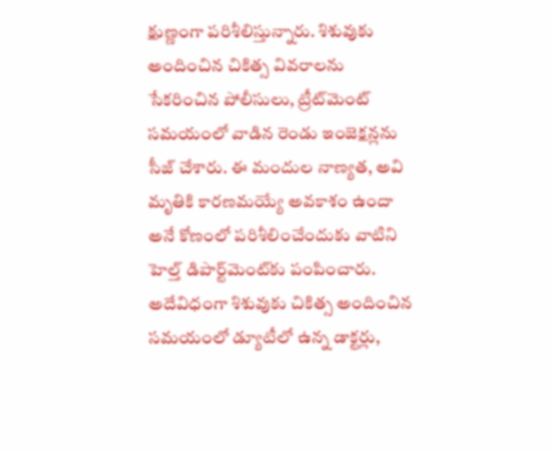క్షుణ్ణంగా పరిశీలిస్తున్నారు. శిశువుకు అందించిన చికిత్స వివరాలను సేకరించిన పోలీసులు, ట్రీట్‌మెంట్ సమయంలో వాడిన రెండు ఇంజెక్షన్లను సీజ్ చేశారు. ఈ మందుల నాణ్యత, అవి మృతికి కారణమయ్యే అవకాశం ఉందా అనే కోణంలో పరిశీలించేందుకు వాటిని హెల్త్ డిపార్ట్‌మెంట్‌కు పంపించారు. అదేవిధంగా శిశువుకు చికిత్స అందించిన సమయంలో డ్యూటీలో ఉన్న డాక్టర్లు,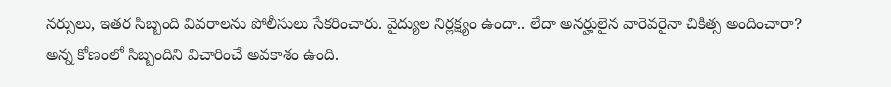నర్సులు, ఇతర సిబ్బంది వివరాలను పోలీసులు సేకరించారు. వైద్యుల నిర్లక్ష్యం ఉందా.. లేదా అనర్హులైన వారెవరైనా చికిత్స అందించారా? అన్న కోణంలో సిబ్బందిని విచారించే అవకాశం ఉంది.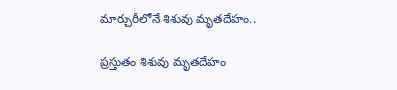మార్చురీలోనే శిశువు మృతదేహం..

ప్రస్తుతం శిశువు మృతదేహం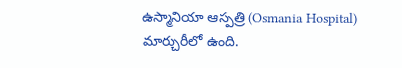ఉస్మానియా ఆస్పత్రి (Osmania Hospital) మార్చురీలో ఉంది.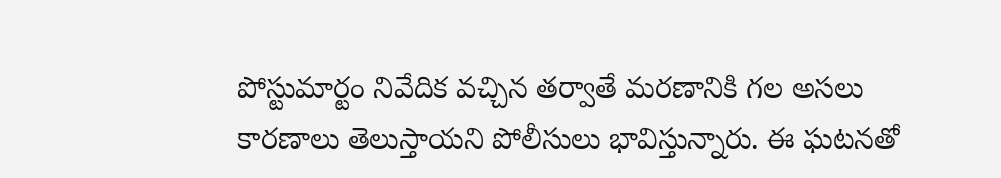పోస్టుమార్టం నివేదిక వచ్చిన తర్వాతే మరణానికి గల అసలు కారణాలు తెలుస్తాయని పోలీసులు భావిస్తున్నారు. ఈ ఘటనతో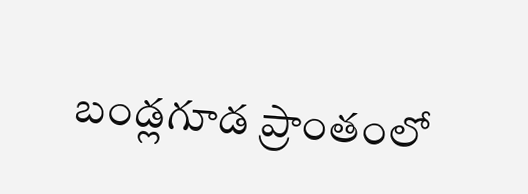బండ్లగూడ ప్రాంతంలో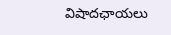విషాదఛాయలు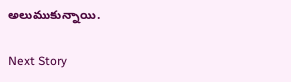అలుముకున్నాయి.

Next Story